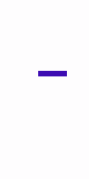-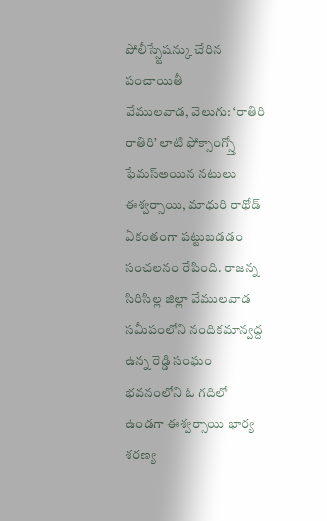పోలీస్స్టేషన్కు చేరిన పంచాయితీ
వేములవాడ, వెలుగు: ‘రాతిరి రాతిరి’ లాటి ఫోక్సాంగ్స్తో ఫేమస్అయిన నటులు ఈశ్వర్సాయి, మాధురి రాథోడ్ ఏకంతంగా పట్టుబడడం సంచలనం రేపింది. రాజన్న సిరిసిల్ల జిల్లా వేములవాడ సమీపంలోని నందికమాన్వద్ద ఉన్న రెడ్డి సంఘం భవనంలోని ఓ గదిలో ఉండగా ఈశ్వర్సాయి భార్య శరణ్య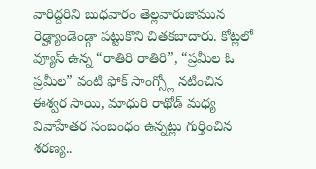వారిద్దరిని బుధవారం తెల్లవారుజామున రెడ్హ్యాండెండ్గా పట్టుకొని చితకబాదారు. కోట్లలో వ్యూస్ ఉన్న “రాతిరి రాతిరి”, “ప్రమీల ఓ ప్రమీల” వంటి ఫోక్ సాంగ్స్లో నటించిన ఈశ్వర సాయి, మాధురి రాథోడ్ మధ్య వివాహేతర సంబంధం ఉన్నట్లు గుర్తించిన శరణ్య..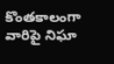కొంతకాలంగా వారిపై నిఘా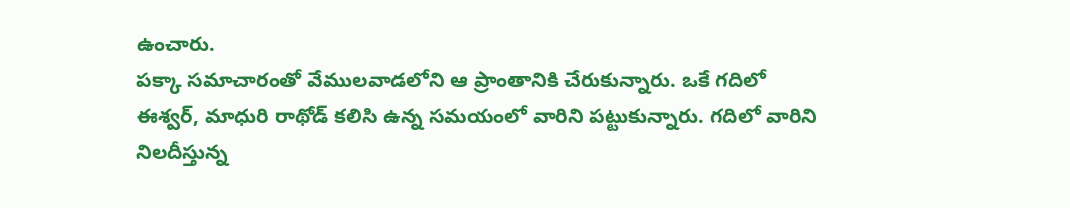ఉంచారు.
పక్కా సమాచారంతో వేములవాడలోని ఆ ప్రాంతానికి చేరుకున్నారు. ఒకే గదిలో ఈశ్వర్, మాధురి రాథోడ్ కలిసి ఉన్న సమయంలో వారిని పట్టుకున్నారు. గదిలో వారిని నిలదీస్తున్న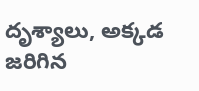దృశ్యాలు, అక్కడ జరిగిన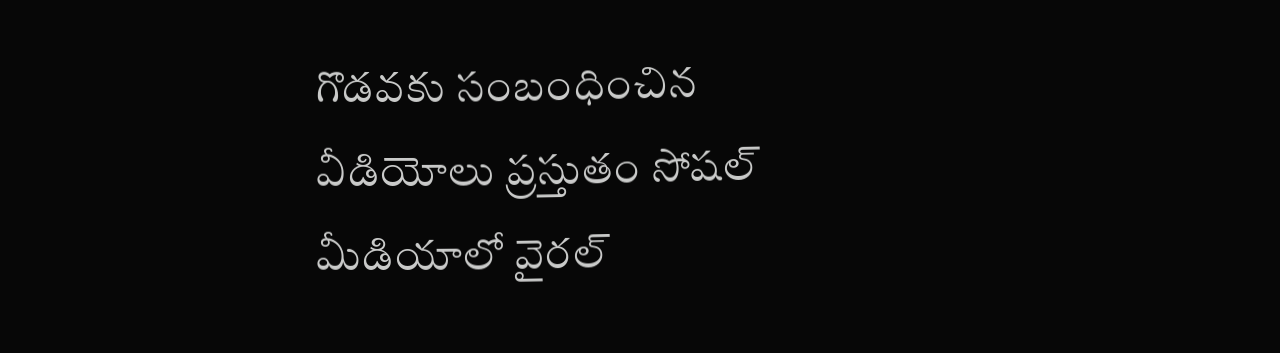గొడవకు సంబంధించిన వీడియోలు ప్రస్తుతం సోషల్ మీడియాలో వైరల్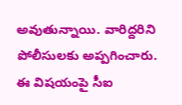అవుతున్నాయి. వారిద్దరిని పోలీసులకు అప్పగించారు. ఈ విషయంపై సీఐ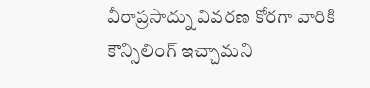వీరాప్రసాద్ను వివరణ కోరగా వారికి కౌన్సిలింగ్ ఇచ్చామని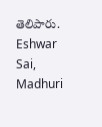తెలిపారు. Eshwar Sai, Madhuri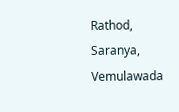Rathod, Saranya, Vemulawada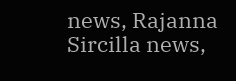news, Rajanna Sircilla news,